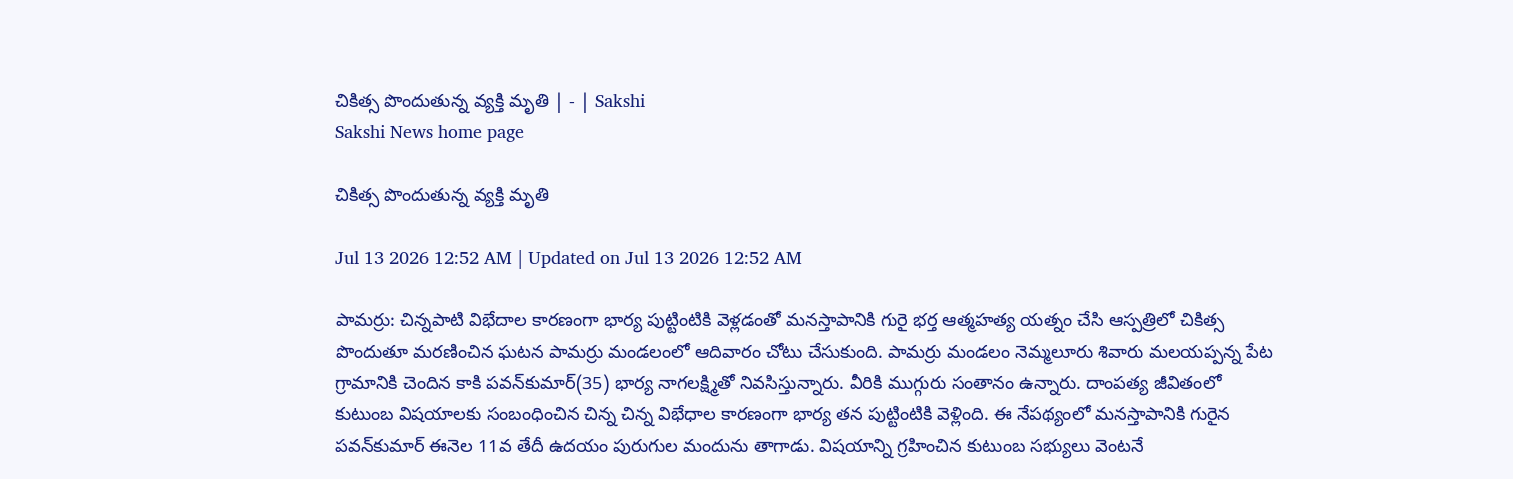చికిత్స పొందుతున్న వ్యక్తి మృతి | - | Sakshi
Sakshi News home page

చికిత్స పొందుతున్న వ్యక్తి మృతి

Jul 13 2026 12:52 AM | Updated on Jul 13 2026 12:52 AM

పామర్రు: చిన్నపాటి విభేదాల కారణంగా భార్య పుట్టింటికి వెళ్లడంతో మనస్తాపానికి గురై భర్త ఆత్మహత్య యత్నం చేసి ఆస్పత్రిలో చికిత్స పొందుతూ మరణించిన ఘటన పామర్రు మండలంలో ఆదివారం చోటు చేసుకుంది. పామర్రు మండలం నెమ్మలూరు శివారు మలయప్పన్న పేట గ్రామానికి చెందిన కాకి పవన్‌కుమార్‌(35) భార్య నాగలక్ష్మితో నివసిస్తున్నారు. వీరికి ముగ్గురు సంతానం ఉన్నారు. దాంపత్య జీవితంలో కుటుంబ విషయాలకు సంబంధించిన చిన్న చిన్న విభేధాల కారణంగా భార్య తన పుట్టింటికి వెళ్లింది. ఈ నేపథ్యంలో మనస్తాపానికి గురైన పవన్‌కుమార్‌ ఈనెల 11వ తేదీ ఉదయం పురుగుల మందును తాగాడు. విషయాన్ని గ్రహించిన కుటుంబ సభ్యులు వెంటనే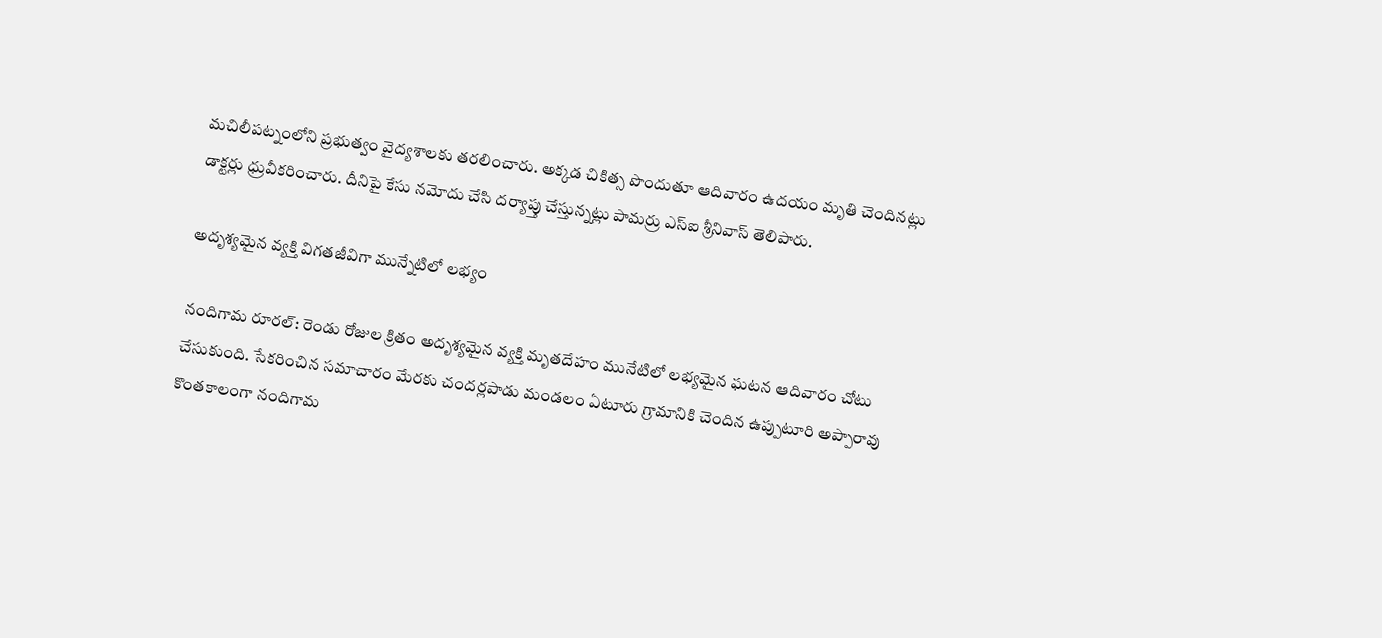మచిలీపట్నంలోని ప్రభుత్వం వైద్యశాలకు తరలించారు. అక్కడ చికిత్స పొందుతూ ఆదివారం ఉదయం మృతి చెందినట్లు డాక్టర్లు ధ్రువీకరించారు. దీనిపై కేసు నమోదు చేసి దర్యాప్తు చేస్తున్నట్లు పామర్రు ఎస్‌ఐ శ్రీనివాస్‌ తెలిపారు.

అదృశ్యమైన వ్యక్తి విగతజీవిగా మున్నేటిలో లభ్యం

నందిగామ రూరల్‌: రెండు రోజుల క్రితం అదృశ్యమైన వ్యక్తి మృతదేహం మునేటిలో లభ్యమైన ఘటన ఆదివారం చోటు చేసుకుంది. సేకరించిన సమాచారం మేరకు చందర్లపాడు మండలం ఏటూరు గ్రామానికి చెందిన ఉప్పుటూరి అప్పారావు కొంతకాలంగా నందిగామ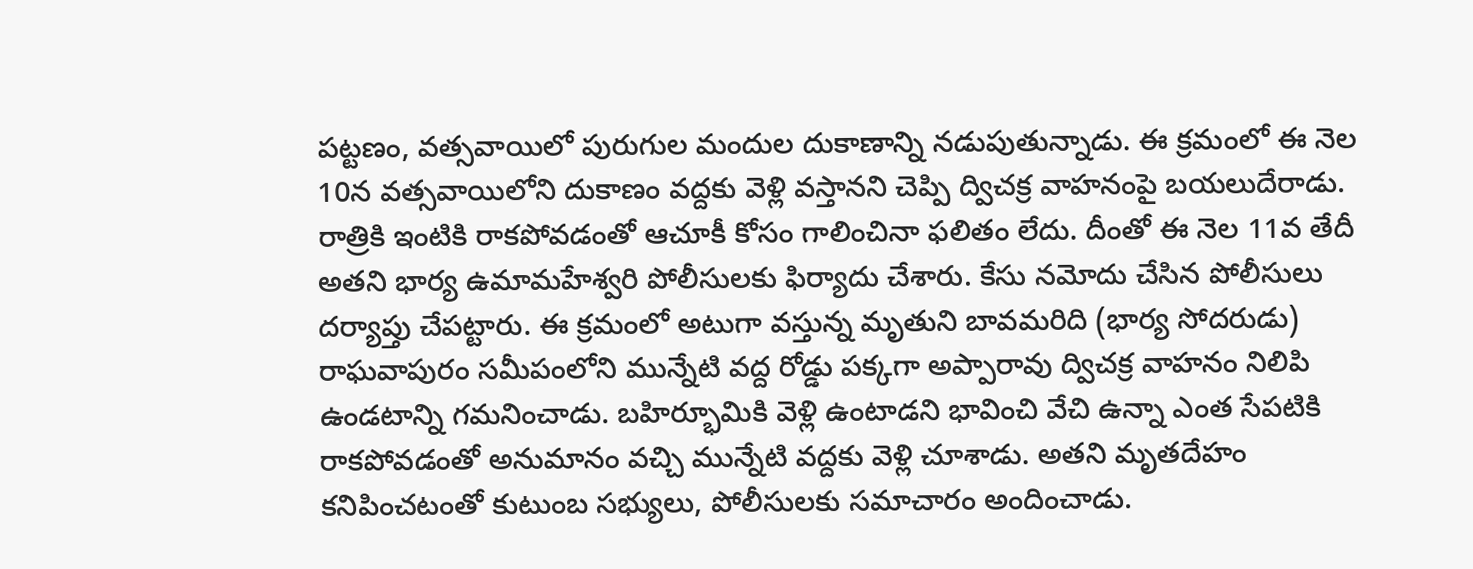పట్టణం, వత్సవాయిలో పురుగుల మందుల దుకాణాన్ని నడుపుతున్నాడు. ఈ క్రమంలో ఈ నెల 10న వత్సవాయిలోని దుకాణం వద్దకు వెళ్లి వస్తానని చెప్పి ద్విచక్ర వాహనంపై బయలుదేరాడు. రాత్రికి ఇంటికి రాకపోవడంతో ఆచూకీ కోసం గాలించినా ఫలితం లేదు. దీంతో ఈ నెల 11వ తేదీ అతని భార్య ఉమామహేశ్వరి పోలీసులకు ఫిర్యాదు చేశారు. కేసు నమోదు చేసిన పోలీసులు దర్యాప్తు చేపట్టారు. ఈ క్రమంలో అటుగా వస్తున్న మృతుని బావమరిది (భార్య సోదరుడు) రాఘవాపురం సమీపంలోని మున్నేటి వద్ద రోడ్డు పక్కగా అప్పారావు ద్విచక్ర వాహనం నిలిపి ఉండటాన్ని గమనించాడు. బహిర్భూమికి వెళ్లి ఉంటాడని భావించి వేచి ఉన్నా ఎంత సేపటికి రాకపోవడంతో అనుమానం వచ్చి మున్నేటి వద్దకు వెళ్లి చూశాడు. అతని మృతదేహం కనిపించటంతో కుటుంబ సభ్యులు, పోలీసులకు సమాచారం అందించాడు.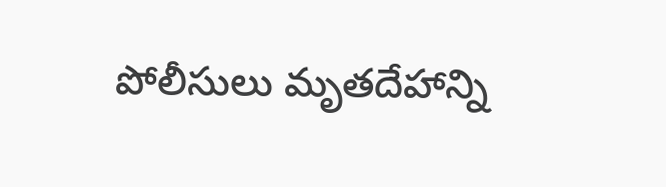పోలీసులు మృతదేహాన్ని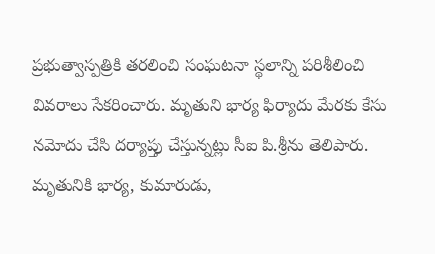ప్రభుత్వాస్పత్రికి తరలించి సంఘటనా స్థలాన్ని పరిశీలించి వివరాలు సేకరించారు. మృతుని భార్య ఫిర్యాదు మేరకు కేసు నమోదు చేసి దర్యాప్తు చేస్తున్నట్లు సీఐ పి.శ్రీను తెలిపారు. మృతునికి భార్య, కుమారుడు,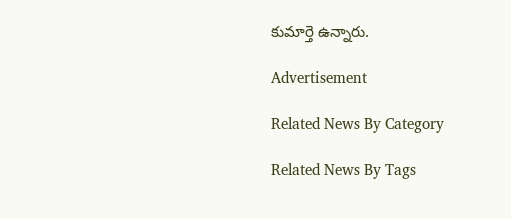కుమార్తె ఉన్నారు.

Advertisement

Related News By Category

Related News By Tags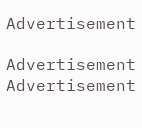Advertisement

Advertisement
Advertisement